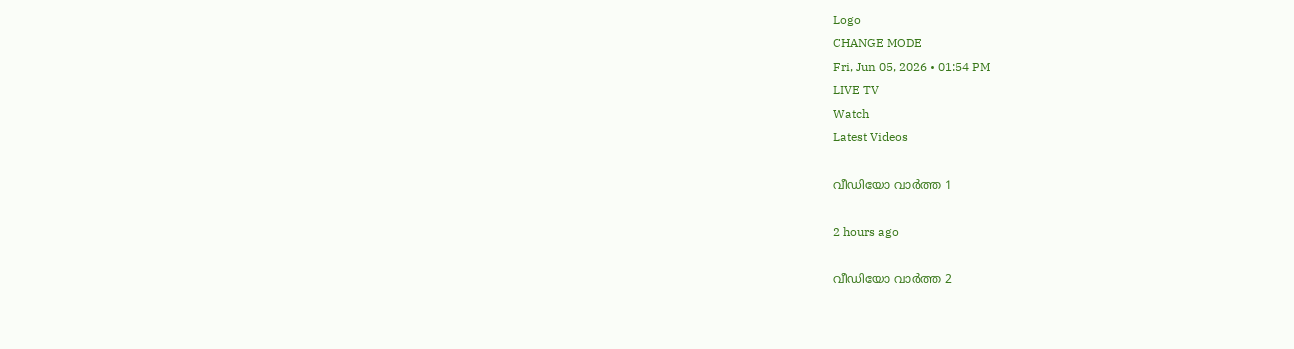Logo
CHANGE MODE
Fri, Jun 05, 2026 • 01:54 PM
LIVE TV
Watch
Latest Videos

വീഡിയോ വാർത്ത 1

2 hours ago

വീഡിയോ വാർത്ത 2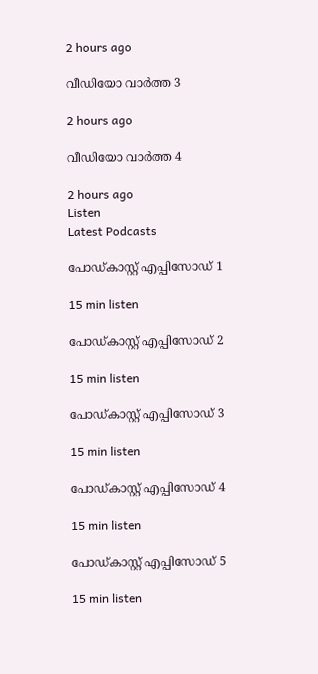2 hours ago

വീഡിയോ വാർത്ത 3

2 hours ago

വീഡിയോ വാർത്ത 4

2 hours ago
Listen
Latest Podcasts

പോഡ്കാസ്റ്റ് എപ്പിസോഡ് 1

15 min listen

പോഡ്കാസ്റ്റ് എപ്പിസോഡ് 2

15 min listen

പോഡ്കാസ്റ്റ് എപ്പിസോഡ് 3

15 min listen

പോഡ്കാസ്റ്റ് എപ്പിസോഡ് 4

15 min listen

പോഡ്കാസ്റ്റ് എപ്പിസോഡ് 5

15 min listen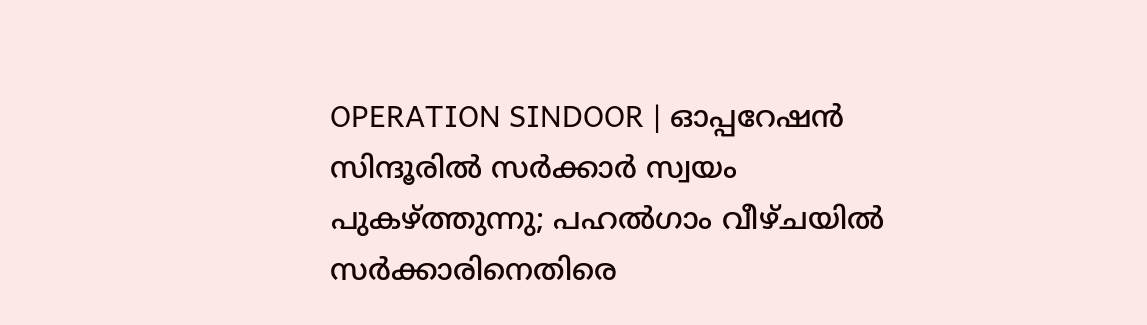OPERATION SINDOOR | ഓപ്പറേഷന്‍ സിന്ദൂരില്‍ സര്‍ക്കാര്‍ സ്വയം പുകഴ്ത്തുന്നു; പഹല്‍ഗാം വീഴ്ചയില്‍ സര്‍ക്കാരിനെതിരെ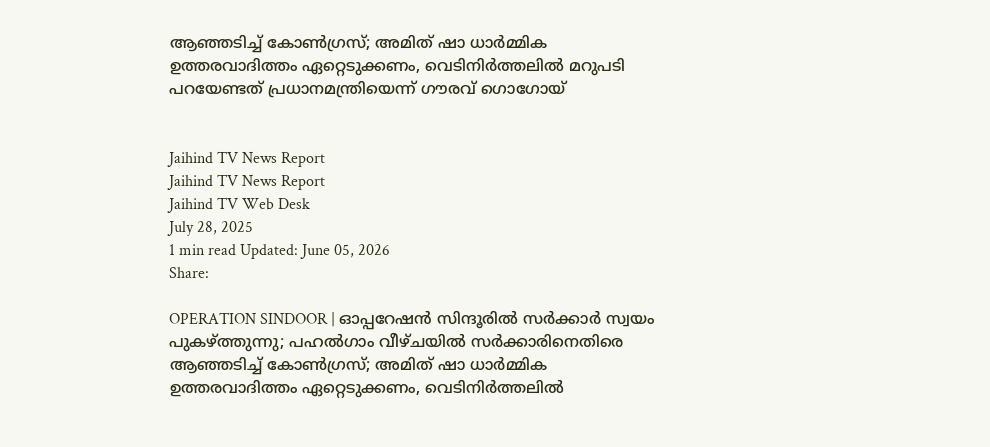ആഞ്ഞടിച്ച് കോണ്‍ഗ്രസ്; അമിത് ഷാ ധാര്‍മ്മിക ഉത്തരവാദിത്തം ഏറ്റെടുക്കണം, വെടിനിര്‍ത്തലില്‍ മറുപടി പറയേണ്ടത് പ്രധാനമന്ത്രിയെന്ന് ഗൗരവ് ഗൊഗോയ്


Jaihind TV News Report
Jaihind TV News Report
Jaihind TV Web Desk
July 28, 2025
1 min read Updated: June 05, 2026
Share:

OPERATION SINDOOR | ഓപ്പറേഷന്‍ സിന്ദൂരില്‍ സര്‍ക്കാര്‍ സ്വയം പുകഴ്ത്തുന്നു; പഹല്‍ഗാം വീഴ്ചയില്‍ സര്‍ക്കാരിനെതിരെ ആഞ്ഞടിച്ച് കോണ്‍ഗ്രസ്; അമിത് ഷാ ധാര്‍മ്മിക ഉത്തരവാദിത്തം ഏറ്റെടുക്കണം, വെടിനിര്‍ത്തലില്‍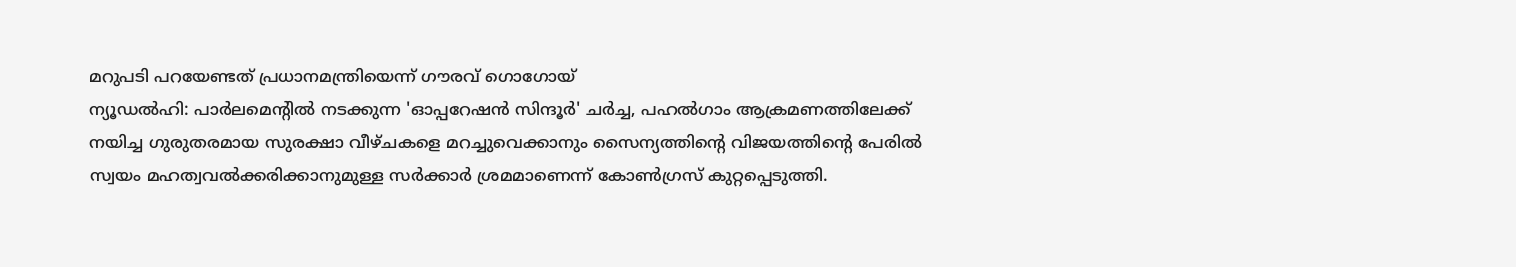മറുപടി പറയേണ്ടത് പ്രധാനമന്ത്രിയെന്ന് ഗൗരവ് ഗൊഗോയ്
ന്യൂഡല്‍ഹി: പാര്‍ലമെന്റില്‍ നടക്കുന്ന 'ഓപ്പറേഷന്‍ സിന്ദൂര്‍' ചര്‍ച്ച, പഹല്‍ഗാം ആക്രമണത്തിലേക്ക് നയിച്ച ഗുരുതരമായ സുരക്ഷാ വീഴ്ചകളെ മറച്ചുവെക്കാനും സൈന്യത്തിന്റെ വിജയത്തിന്റെ പേരില്‍ സ്വയം മഹത്വവല്‍ക്കരിക്കാനുമുള്ള സര്‍ക്കാര്‍ ശ്രമമാണെന്ന് കോണ്‍ഗ്രസ് കുറ്റപ്പെടുത്തി.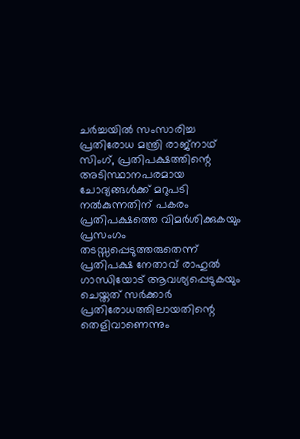ചര്‍ച്ചയില്‍ സംസാരിച്ച പ്രതിരോധ മന്ത്രി രാജ്നാഥ് സിംഗ്, പ്രതിപക്ഷത്തിന്റെ അടിസ്ഥാനപരമായ ചോദ്യങ്ങള്‍ക്ക് മറുപടി നല്‍കുന്നതിന് പകരം പ്രതിപക്ഷത്തെ വിമര്‍ശിക്കുകയും പ്രസംഗം തടസ്സപ്പെടുത്തരുതെന്ന് പ്രതിപക്ഷ നേതാവ് രാഹുല്‍ ഗാന്ധിയോട് ആവശ്യപ്പെടുകയും ചെയ്തത് സര്‍ക്കാര്‍ പ്രതിരോധത്തിലായതിന്റെ തെളിവാണെന്നും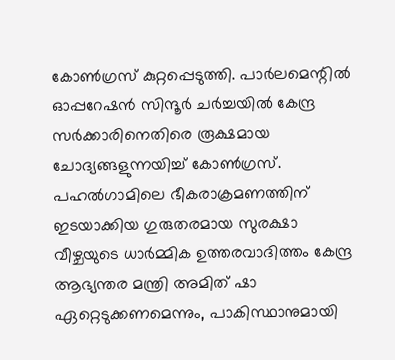കോണ്‍ഗ്രസ് കുറ്റപ്പെടുത്തി. പാര്‍ലമെന്റില്‍ ഓപ്പറേഷന്‍ സിന്ദൂര്‍ ചര്‍ച്ചയില്‍ കേന്ദ്ര സര്‍ക്കാരിനെതിരെ രൂക്ഷമായ ചോദ്യങ്ങളുന്നയിച്ച് കോണ്‍ഗ്രസ്. പഹല്‍ഗാമിലെ ഭീകരാക്രമണത്തിന് ഇടയാക്കിയ ഗുരുതരമായ സുരക്ഷാ വീഴ്ചയുടെ ധാര്‍മ്മിക ഉത്തരവാദിത്തം കേന്ദ്ര ആഭ്യന്തര മന്ത്രി അമിത് ഷാ ഏറ്റെടുക്കണമെന്നും, പാകിസ്ഥാനുമായി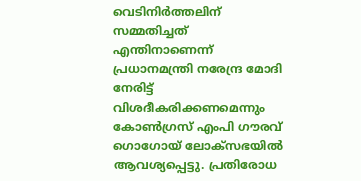വെടിനിര്‍ത്തലിന് സമ്മതിച്ചത് എന്തിനാണെന്ന് പ്രധാനമന്ത്രി നരേന്ദ്ര മോദി നേരിട്ട് വിശദീകരിക്കണമെന്നും കോണ്‍ഗ്രസ് എംപി ഗൗരവ് ഗൊഗോയ് ലോക്‌സഭയില്‍ ആവശ്യപ്പെട്ടു. പ്രതിരോധ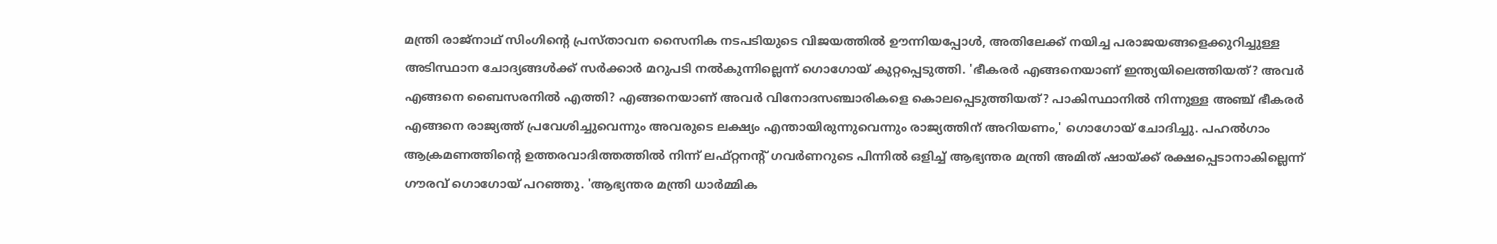മന്ത്രി രാജ്നാഥ് സിംഗിന്റെ പ്രസ്താവന സൈനിക നടപടിയുടെ വിജയത്തില്‍ ഊന്നിയപ്പോള്‍, അതിലേക്ക് നയിച്ച പരാജയങ്ങളെക്കുറിച്ചുള്ള അടിസ്ഥാന ചോദ്യങ്ങള്‍ക്ക് സര്‍ക്കാര്‍ മറുപടി നല്‍കുന്നില്ലെന്ന് ഗൊഗോയ് കുറ്റപ്പെടുത്തി. 'ഭീകരര്‍ എങ്ങനെയാണ് ഇന്ത്യയിലെത്തിയത്? അവര്‍ എങ്ങനെ ബൈസരനില്‍ എത്തി? എങ്ങനെയാണ് അവര്‍ വിനോദസഞ്ചാരികളെ കൊലപ്പെടുത്തിയത്? പാകിസ്ഥാനില്‍ നിന്നുള്ള അഞ്ച് ഭീകരര്‍ എങ്ങനെ രാജ്യത്ത് പ്രവേശിച്ചുവെന്നും അവരുടെ ലക്ഷ്യം എന്തായിരുന്നുവെന്നും രാജ്യത്തിന് അറിയണം,' ഗൊഗോയ് ചോദിച്ചു. പഹല്‍ഗാം ആക്രമണത്തിന്റെ ഉത്തരവാദിത്തത്തില്‍ നിന്ന് ലഫ്റ്റനന്റ് ഗവര്‍ണറുടെ പിന്നില്‍ ഒളിച്ച് ആഭ്യന്തര മന്ത്രി അമിത് ഷായ്ക്ക് രക്ഷപ്പെടാനാകില്ലെന്ന് ഗൗരവ് ഗൊഗോയ് പറഞ്ഞു. 'ആഭ്യന്തര മന്ത്രി ധാര്‍മ്മിക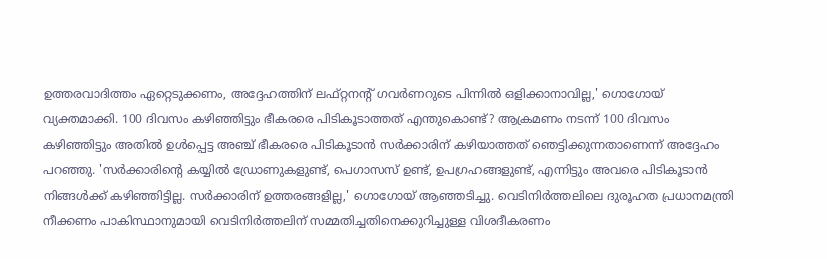ഉത്തരവാദിത്തം ഏറ്റെടുക്കണം, അദ്ദേഹത്തിന് ലഫ്റ്റനന്റ് ഗവര്‍ണറുടെ പിന്നില്‍ ഒളിക്കാനാവില്ല,' ഗൊഗോയ് വ്യക്തമാക്കി. 100 ദിവസം കഴിഞ്ഞിട്ടും ഭീകരരെ പിടികൂടാത്തത് എന്തുകൊണ്ട്? ആക്രമണം നടന്ന് 100 ദിവസം കഴിഞ്ഞിട്ടും അതില്‍ ഉള്‍പ്പെട്ട അഞ്ച് ഭീകരരെ പിടികൂടാന്‍ സര്‍ക്കാരിന് കഴിയാത്തത് ഞെട്ടിക്കുന്നതാണെന്ന് അദ്ദേഹം പറഞ്ഞു. 'സര്‍ക്കാരിന്റെ കയ്യില്‍ ഡ്രോണുകളുണ്ട്, പെഗാസസ് ഉണ്ട്, ഉപഗ്രഹങ്ങളുണ്ട്, എന്നിട്ടും അവരെ പിടികൂടാന്‍ നിങ്ങള്‍ക്ക് കഴിഞ്ഞിട്ടില്ല. സര്‍ക്കാരിന് ഉത്തരങ്ങളില്ല,' ഗൊഗോയ് ആഞ്ഞടിച്ചു. വെടിനിര്‍ത്തലിലെ ദുരൂഹത പ്രധാനമന്ത്രി നീക്കണം പാകിസ്ഥാനുമായി വെടിനിര്‍ത്തലിന് സമ്മതിച്ചതിനെക്കുറിച്ചുള്ള വിശദീകരണം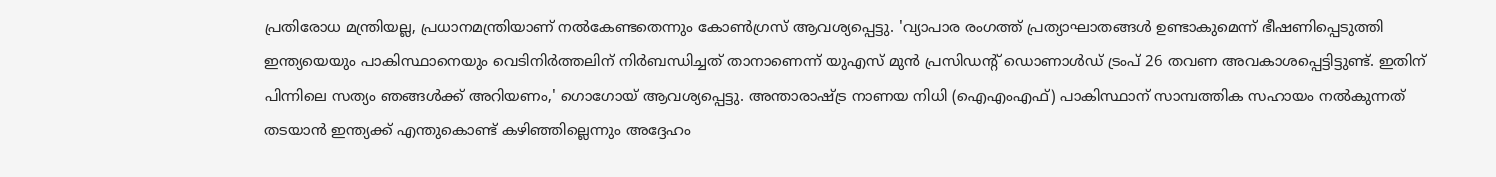പ്രതിരോധ മന്ത്രിയല്ല, പ്രധാനമന്ത്രിയാണ് നല്‍കേണ്ടതെന്നും കോണ്‍ഗ്രസ് ആവശ്യപ്പെട്ടു. 'വ്യാപാര രംഗത്ത് പ്രത്യാഘാതങ്ങള്‍ ഉണ്ടാകുമെന്ന് ഭീഷണിപ്പെടുത്തി ഇന്ത്യയെയും പാകിസ്ഥാനെയും വെടിനിര്‍ത്തലിന് നിര്‍ബന്ധിച്ചത് താനാണെന്ന് യുഎസ് മുന്‍ പ്രസിഡന്റ് ഡൊണാള്‍ഡ് ട്രംപ് 26 തവണ അവകാശപ്പെട്ടിട്ടുണ്ട്. ഇതിന് പിന്നിലെ സത്യം ഞങ്ങള്‍ക്ക് അറിയണം,' ഗൊഗോയ് ആവശ്യപ്പെട്ടു. അന്താരാഷ്ട്ര നാണയ നിധി (ഐഎംഎഫ്) പാകിസ്ഥാന് സാമ്പത്തിക സഹായം നല്‍കുന്നത് തടയാന്‍ ഇന്ത്യക്ക് എന്തുകൊണ്ട് കഴിഞ്ഞില്ലെന്നും അദ്ദേഹം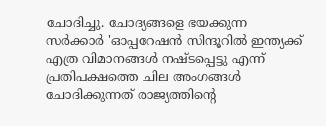ചോദിച്ചു. ചോദ്യങ്ങളെ ഭയക്കുന്ന സര്‍ക്കാര്‍ 'ഓപ്പറേഷന്‍ സിന്ദൂറില്‍ ഇന്ത്യക്ക് എത്ര വിമാനങ്ങള്‍ നഷ്ടപ്പെട്ടു എന്ന് പ്രതിപക്ഷത്തെ ചില അംഗങ്ങള്‍ ചോദിക്കുന്നത് രാജ്യത്തിന്റെ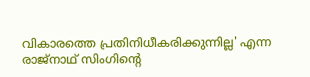വികാരത്തെ പ്രതിനിധീകരിക്കുന്നില്ല' എന്ന രാജ്നാഥ് സിംഗിന്റെ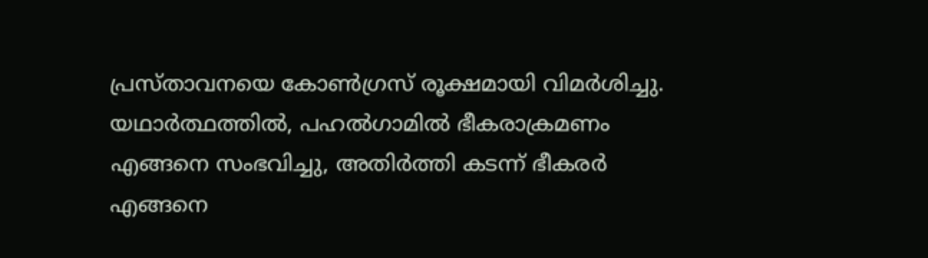പ്രസ്താവനയെ കോണ്‍ഗ്രസ് രൂക്ഷമായി വിമര്‍ശിച്ചു. യഥാര്‍ത്ഥത്തില്‍, പഹല്‍ഗാമില്‍ ഭീകരാക്രമണം എങ്ങനെ സംഭവിച്ചു, അതിര്‍ത്തി കടന്ന് ഭീകരര്‍ എങ്ങനെ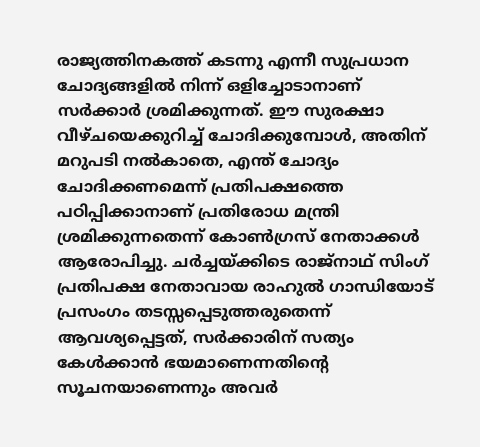രാജ്യത്തിനകത്ത് കടന്നു എന്നീ സുപ്രധാന ചോദ്യങ്ങളില്‍ നിന്ന് ഒളിച്ചോടാനാണ് സര്‍ക്കാര്‍ ശ്രമിക്കുന്നത്. ഈ സുരക്ഷാ വീഴ്ചയെക്കുറിച്ച് ചോദിക്കുമ്പോള്‍, അതിന് മറുപടി നല്‍കാതെ, എന്ത് ചോദ്യം ചോദിക്കണമെന്ന് പ്രതിപക്ഷത്തെ പഠിപ്പിക്കാനാണ് പ്രതിരോധ മന്ത്രി ശ്രമിക്കുന്നതെന്ന് കോണ്‍ഗ്രസ് നേതാക്കള്‍ ആരോപിച്ചു. ചര്‍ച്ചയ്ക്കിടെ രാജ്നാഥ് സിംഗ് പ്രതിപക്ഷ നേതാവായ രാഹുല്‍ ഗാന്ധിയോട് പ്രസംഗം തടസ്സപ്പെടുത്തരുതെന്ന് ആവശ്യപ്പെട്ടത്, സര്‍ക്കാരിന് സത്യം കേള്‍ക്കാന്‍ ഭയമാണെന്നതിന്റെ സൂചനയാണെന്നും അവര്‍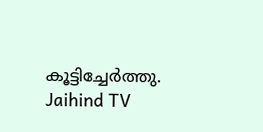കൂട്ടിച്ചേര്‍ത്തു.
Jaihind TV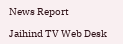News Report

Jaihind TV Web Desk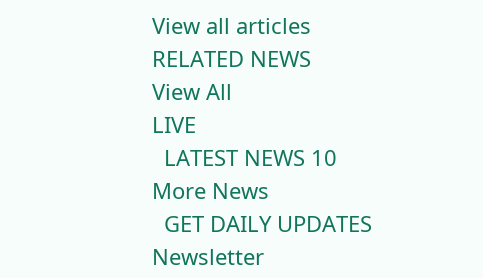View all articles
RELATED NEWS
View All
LIVE
  LATEST NEWS 10
More News
  GET DAILY UPDATES
Newsletter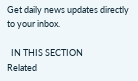Get daily news updates directly to your inbox.

  IN THIS SECTION
Related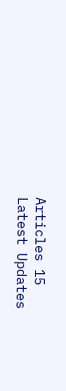Articles 15
Latest Updates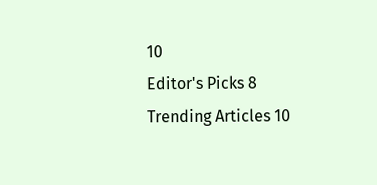10
Editor's Picks 8
Trending Articles 10